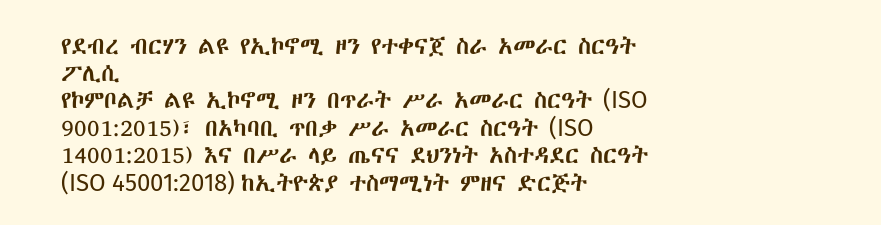የደብረ ብርሃን ልዩ የኢኮኖሚ ዞን የተቀናጀ ስራ አመራር ስርዓት ፖሊሲ
የኮምቦልቻ ልዩ ኢኮኖሚ ዞን በጥራት ሥራ አመራር ስርዓት (ISO 9001:2015)፣ በአካባቢ ጥበቃ ሥራ አመራር ስርዓት (ISO 14001:2015) እና በሥራ ላይ ጤናና ደህንነት አስተዳደር ስርዓት (ISO 45001:2018) ከኢትዮጵያ ተስማሚነት ምዘና ድርጅት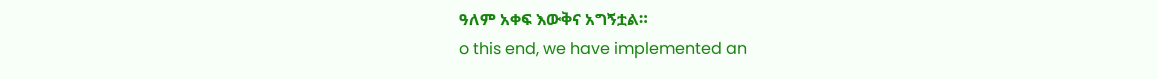ዓለም አቀፍ እውቅና አግኝቷል።
o this end, we have implemented an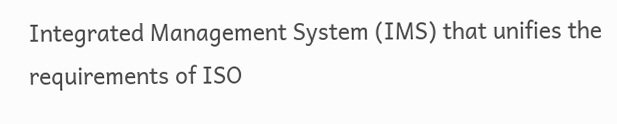Integrated Management System (IMS) that unifies the requirements of ISO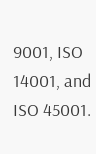9001, ISO 14001, and ISO 45001.